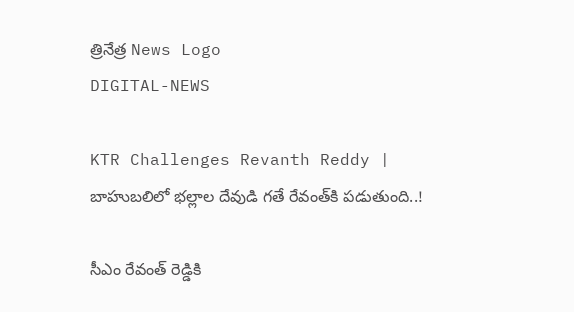త్రినేత్ర News Logo
DIGITAL-NEWS

KTR Challenges Revanth Reddy | బాహుబలిలో భల్లాల దేవుడి గతే రేవంత్‌కి పడుతుంది..!

సీఎం రేవంత్ రెడ్డికి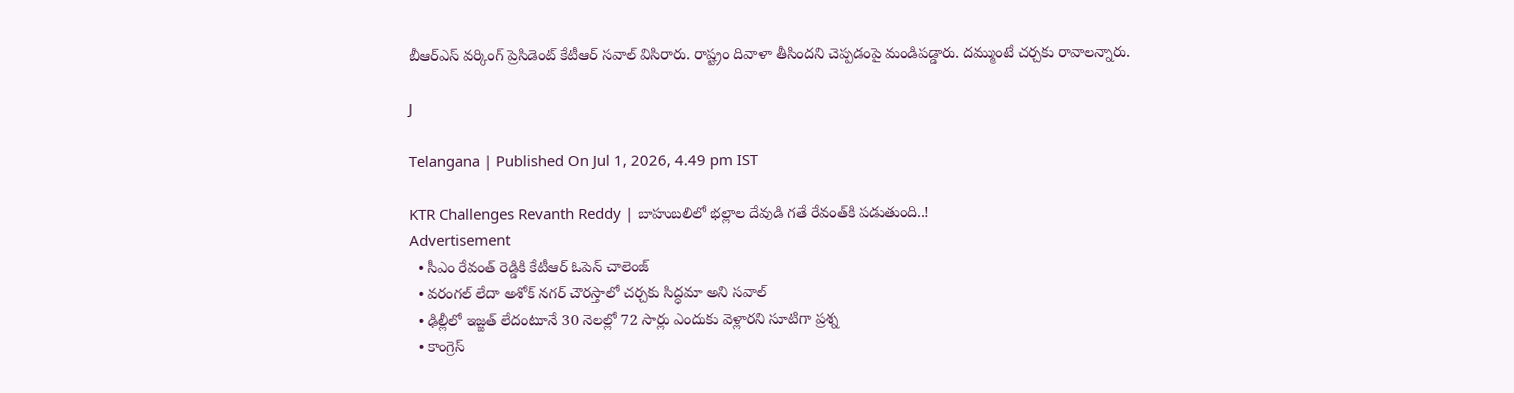బీఆర్ఎస్ వర్కింగ్ ప్రెసిడెంట్ కేటీఆర్ సవాల్ విసిరారు. రాష్ట్రం దివాళా తీసిందని చెప్పడంపై మండిపడ్డారు. దమ్ముంటే చర్చకు రావాలన్నారు.

J

Telangana | Published On Jul 1, 2026, 4.49 pm IST

KTR Challenges Revanth Reddy | బాహుబలిలో భల్లాల దేవుడి గతే రేవంత్‌కి పడుతుంది..!
Advertisement
  • సీఎం రేవంత్ రెడ్డికి కేటీఆర్ ఓపెన్ చాలెంజ్
  • వరంగల్ లేదా అశోక్ నగర్ చౌరస్తాలో చర్చకు సిద్ధమా అని సవాల్
  • ఢిల్లీలో ఇజ్జత్ లేదంటూనే 30 నెలల్లో 72 సార్లు ఎందుకు వెళ్లారని సూటిగా ప్రశ్న
  • కాంగ్రెస్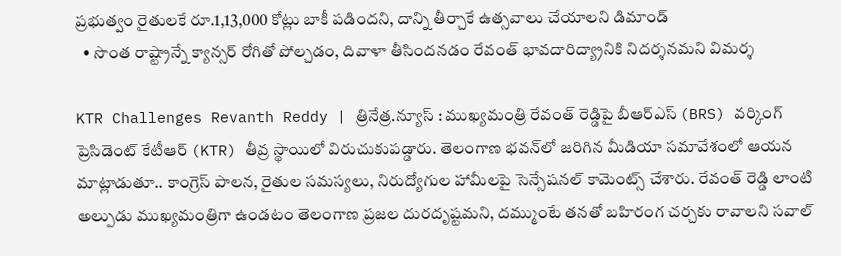ప్రభుత్వం రైతులకే రూ.1,13,000 కోట్లు బాకీ పడిందని, దాన్ని తీర్చాకే ఉత్సవాలు చేయాలని డిమాండ్
  • సొంత రాష్ట్రాన్నే క్యాన్సర్ రోగితో పోల్చడం, దివాళా తీసిందనడం రేవంత్ భావదారిద్య్రానికి నిదర్శనమని విమర్శ

KTR Challenges Revanth Reddy | త్రినేత్ర.న్యూస్ : ముఖ్యమంత్రి రేవంత్ రెడ్డిపై బీఆర్ఎస్ (BRS) వర్కింగ్ ప్రెసిడెంట్ కేటీఆర్ (KTR) తీవ్ర స్థాయిలో విరుచుకుపడ్డారు. తెలంగాణ భవన్‌లో జరిగిన మీడియా సమావేశంలో ఆయన మాట్లాడుతూ.. కాంగ్రెస్ పాలన, రైతుల సమస్యలు, నిరుద్యోగుల హామీలపై సెన్సేషనల్ కామెంట్స్ చేశారు. రేవంత్ రెడ్డి లాంటి అల్పుడు ముఖ్యమంత్రిగా ఉండటం తెలంగాణ ప్రజల దురదృష్టమని, దమ్ముంటే తనతో బహిరంగ చర్చకు రావాలని సవాల్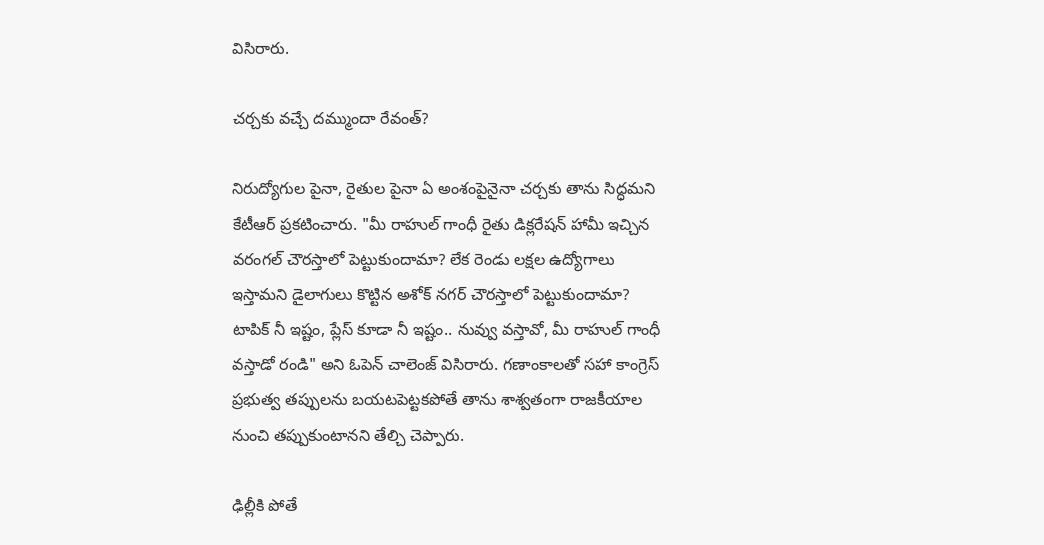విసిరారు.

చర్చకు వచ్చే దమ్ముందా రేవంత్?

నిరుద్యోగుల పైనా, రైతుల పైనా ఏ అంశంపైనైనా చర్చకు తాను సిద్ధమని కేటీఆర్ ప్రకటించారు. "మీ రాహుల్ గాంధీ రైతు డిక్లరేషన్ హామీ ఇచ్చిన వరంగల్ చౌరస్తాలో పెట్టుకుందామా? లేక రెండు లక్షల ఉద్యోగాలు ఇస్తామని డైలాగులు కొట్టిన అశోక్ నగర్ చౌరస్తాలో పెట్టుకుందామా? టాపిక్ నీ ఇష్టం, ప్లేస్ కూడా నీ ఇష్టం.. నువ్వు వస్తావో, మీ రాహుల్ గాంధీ వస్తాడో రండి" అని ఓపెన్ చాలెంజ్ విసిరారు. గణాంకాలతో సహా కాంగ్రెస్ ప్రభుత్వ తప్పులను బయటపెట్టకపోతే తాను శాశ్వతంగా రాజకీయాల నుంచి తప్పుకుంటానని తేల్చి చెప్పారు.

ఢిల్లీకి పోతే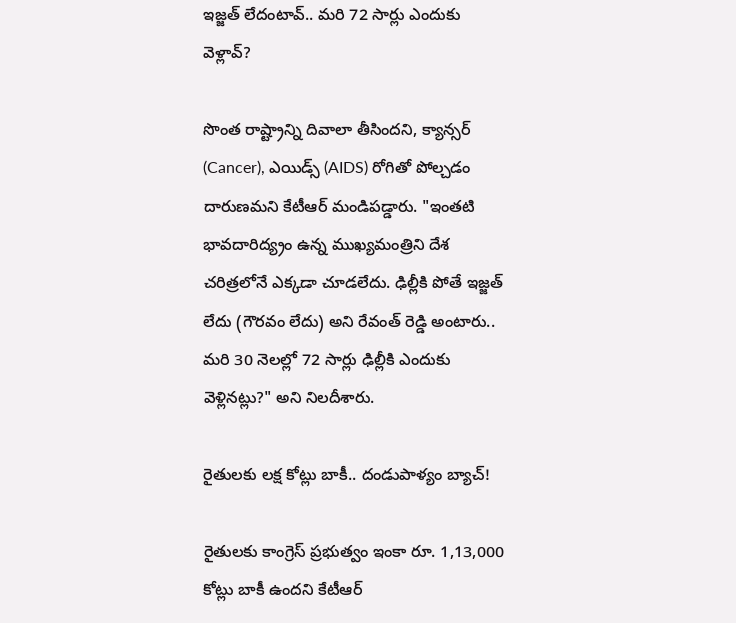ఇజ్జత్ లేదంటావ్.. మరి 72 సార్లు ఎందుకు వెళ్లావ్?

సొంత రాష్ట్రాన్ని దివాలా తీసిందని, క్యాన్సర్ (Cancer), ఎయిడ్స్ (AIDS) రోగితో పోల్చడం దారుణమని కేటీఆర్ మండిపడ్డారు. "ఇంతటి భావదారిద్య్రం ఉన్న ముఖ్యమంత్రిని దేశ చరిత్రలోనే ఎక్కడా చూడలేదు. ఢిల్లీకి పోతే ఇజ్జత్ లేదు (గౌరవం లేదు) అని రేవంత్ రెడ్డి అంటారు.. మరి 30 నెలల్లో 72 సార్లు ఢిల్లీకి ఎందుకు వెళ్లినట్లు?" అని నిలదీశారు.

రైతులకు లక్ష కోట్లు బాకీ.. దండుపాళ్యం బ్యాచ్!

రైతులకు కాంగ్రెస్ ప్రభుత్వం ఇంకా రూ. 1,13,000 కోట్లు బాకీ ఉందని కేటీఆర్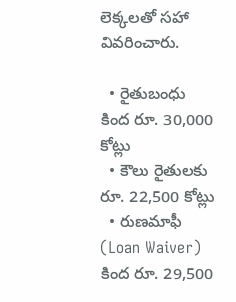లెక్కలతో సహా వివరించారు.

  • రైతుబంధు కింద రూ. 30,000 కోట్లు
  • కౌలు రైతులకు రూ. 22,500 కోట్లు
  • రుణమాఫీ (Loan Waiver) కింద రూ. 29,500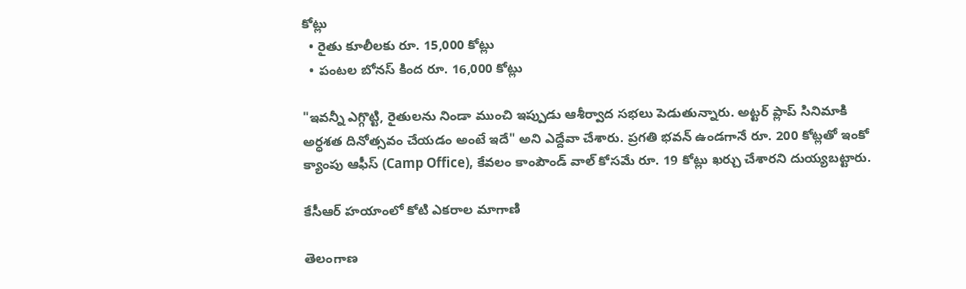కోట్లు
  • రైతు కూలీలకు రూ. 15,000 కోట్లు
  • పంటల బోనస్ కింద రూ. 16,000 కోట్లు

"ఇవన్నీ ఎగ్గొట్టి, రైతులను నిండా ముంచి ఇప్పుడు ఆశీర్వాద సభలు పెడుతున్నారు. అట్టర్ ప్లాప్ సినిమాకి అర్ధశత దినోత్సవం చేయడం అంటే ఇదే" అని ఎద్దేవా చేశారు. ప్రగతి భవన్ ఉండగానే రూ. 200 కోట్లతో ఇంకో క్యాంపు ఆఫీస్ (Camp Office), కేవలం కాంపౌండ్ వాల్ కోసమే రూ. 19 కోట్లు ఖర్చు చేశారని దుయ్యబట్టారు.

కేసీఆర్ హయాంలో కోటి ఎకరాల మాగాణి

తెలంగాణ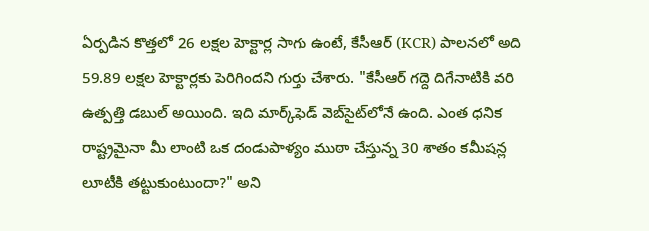ఏర్పడిన కొత్తలో 26 లక్షల హెక్టార్ల సాగు ఉంటే, కేసీఆర్ (KCR) పాలనలో అది 59.89 లక్షల హెక్టార్లకు పెరిగిందని గుర్తు చేశారు. "కేసీఆర్ గద్దె దిగేనాటికి వరి ఉత్పత్తి డబుల్ అయింది. ఇది మార్క్‌ఫెడ్ వెబ్‌సైట్‌లోనే ఉంది. ఎంత ధనిక రాష్ట్రమైనా మీ లాంటి ఒక దండుపాళ్యం ముఠా చేస్తున్న 30 శాతం కమీషన్ల లూటీకి తట్టుకుంటుందా?" అని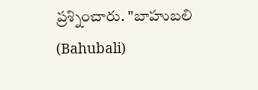ప్రశ్నించారు. "బాహుబలి (Bahubali)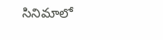సినిమాలో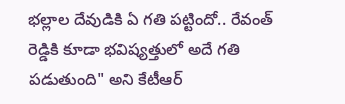భల్లాల దేవుడికి ఏ గతి పట్టిందో.. రేవంత్ రెడ్డికి కూడా భవిష్యత్తులో అదే గతి పడుతుంది" అని కేటీఆర్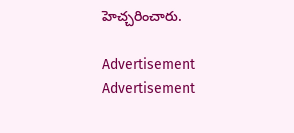హెచ్చరించారు.

Advertisement
Advertisement